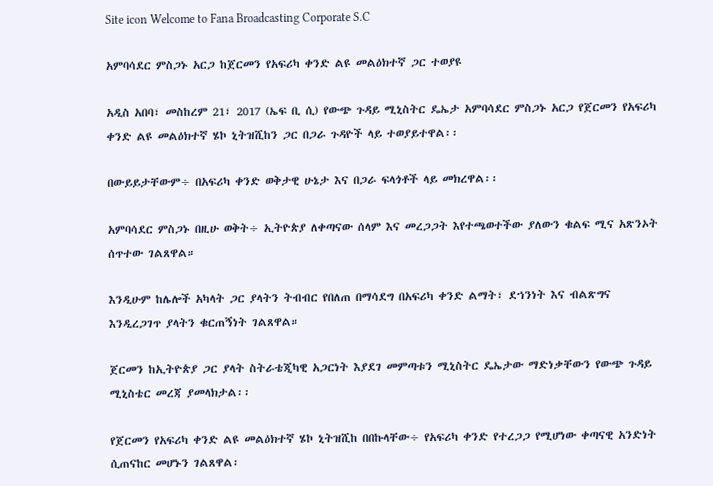Site icon Welcome to Fana Broadcasting Corporate S.C

አምባሳደር ምስጋኑ አርጋ ከጀርመን የአፍሪካ ቀንድ ልዩ መልዕክተኛ ጋር ተወያዩ

አዲስ አበባ፣ መስከረም 21፣ 2017 (ኤፍ ቢ ሲ) የውጭ ጉዳይ ሚኒስትር ዴኤታ አምባሳደር ምስጋኑ አርጋ የጀርመን የአፍሪካ ቀንድ ልዩ መልዕክተኛ ሄኮ ኒትዝሺከን ጋር በጋራ ጉዳዮች ላይ ተወያይተዋል፡፡

በውይይታቸውም÷ በአፍሪካ ቀንድ ወቅታዊ ሁኔታ እና በጋራ ፍላጎቶች ላይ መክረዋል፡፡

አምባሳደር ምስጋኑ በዚሁ ወቅት÷ ኢትዮጵያ ለቀጣናው ሰላም እና መረጋጋት እየተጫወተችው ያለውን ቁልፍ ሚና አጽንኦት ሰጥተው ገልጸዋል።

እንዲሁም ከሌሎች አካላት ጋር ያላትን ትብብር የበለጠ በማሳደግ በአፍሪካ ቀንድ ልማት፣ ደኀንነት እና ብልጽግና እንዲረጋገጥ ያላትን ቁርጠኝነት ገልጸዋል።

ጀርመን ከኢትዮጵያ ጋር ያላት ስትራቴጂካዊ አጋርነት እያደገ መምጣቱን ሚኒስትር ዴኤታው ማድነቃቸውን የውጭ ጉዳይ ሚኒስቴር መረጃ ያመላክታል፡፡

የጀርመን የአፍሪካ ቀንድ ልዩ መልዕክተኛ ሄኮ ኒትዝሺከ በበኩላቸው÷ የአፍሪካ ቀንድ የተረጋጋ የሚሆነው ቀጣናዊ አንድነት ሲጠናከር መሆኑን ገልጸዋል፡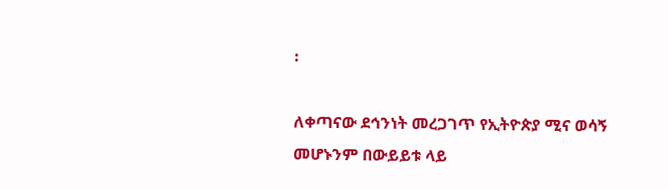፡

ለቀጣናው ደኅንነት መረጋገጥ የኢትዮጵያ ሚና ወሳኝ መሆኑንም በውይይቱ ላይ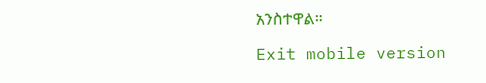አንስተዋል።

Exit mobile version